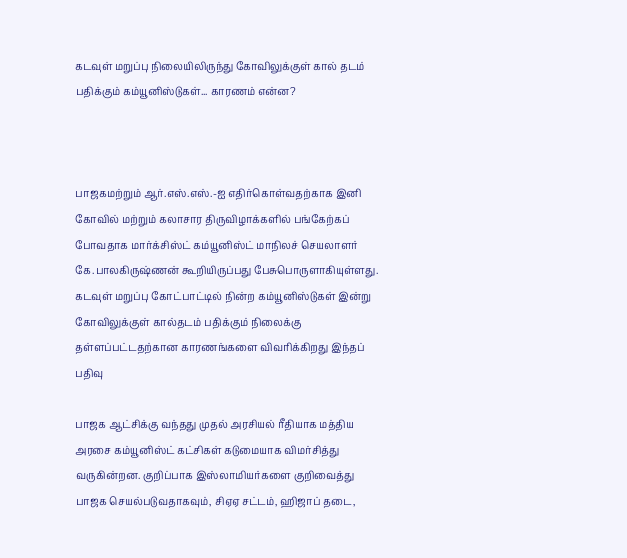கடவுள் மறுப்பு நிலையிலிருந்து கோவிலுக்குள் கால் தடம் பதிக்கும் கம்யூனிஸ்டுகள்... காரணம் என்ன?



பாஜகமற்றும் ஆர்.எஸ்.எஸ்.-ஐ எதிர்கொள்வதற்காக இனி கோவில் மற்றும் கலாசார திருவிழாக்களில் பங்கேற்கப் போவதாக மார்க்சிஸ்ட் கம்யூனிஸ்ட் மாநிலச் செயலாளர் கே.பாலகிருஷ்ணன் கூறியிருப்பது பேசுபொருளாகியுள்ளது. கடவுள் மறுப்பு கோட்பாட்டில் நின்ற கம்யூனிஸ்டுகள் இன்று கோவிலுக்குள் கால்தடம் பதிக்கும் நிலைக்கு தள்ளப்பட்டதற்கான காரணங்களை விவரிக்கிறது இந்தப் பதிவு

பாஜக ஆட்சிக்கு வந்தது முதல் அரசியல் ரீதியாக மத்திய அரசை கம்யூனிஸ்ட் கட்சிகள் கடுமையாக விமர்சித்து வருகின்றன. குறிப்பாக இஸ்லாமியர்களை குறிவைத்து பாஜக செயல்படுவதாகவும், சிஏஏ சட்டம், ஹிஜாப் தடை,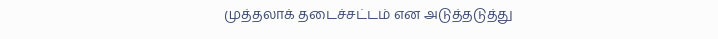முத்தலாக் தடைச்சட்டம் என அடுத்தடுத்து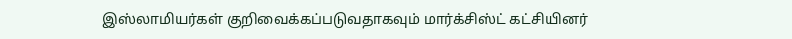இஸ்லாமியர்கள் குறிவைக்கப்படுவதாகவும் மார்க்சிஸ்ட் கட்சியினர்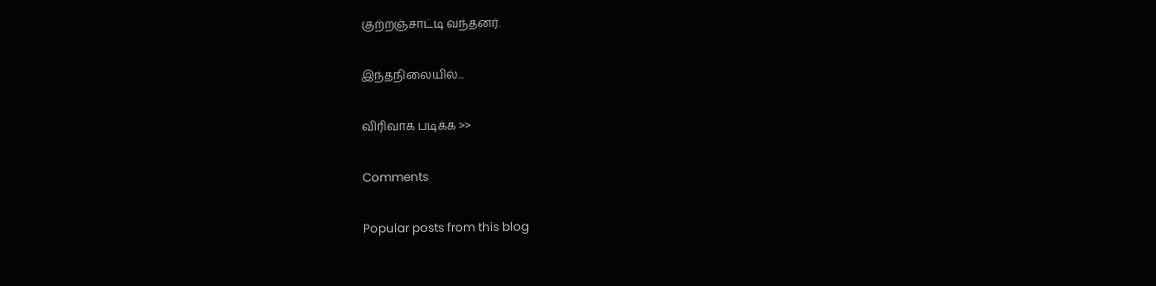குற்றஞ்சாட்டி வந்தனர்.

இந்தநிலையில்...

விரிவாக படிக்க >>

Comments

Popular posts from this blog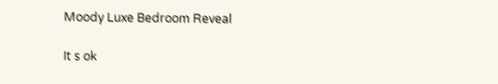Moody Luxe Bedroom Reveal

It s ok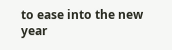to ease into the new year